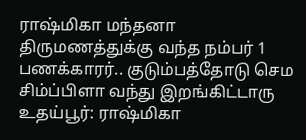ராஷ்மிகா மந்தனா திருமணத்துக்கு வந்த நம்பர் 1 பணக்காரர்.. குடும்பத்தோடு செம சிம்ப்பிளா வந்து இறங்கிட்டாரு
உதய்பூர்: ராஷ்மிகா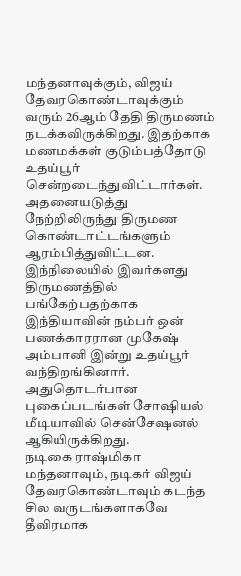மந்தனாவுக்கும், விஜய் தேவரகொண்டாவுக்கும் வரும் 26ஆம் தேதி திருமணம் நடக்கவிருக்கிறது. இதற்காக மணமக்கள் குடும்பத்தோடு உதய்பூர் சென்றடைந்துவிட்டார்கள். அதனையடுத்து நேற்றிலிருந்து திருமண கொண்டாட்டங்களும் ஆரம்பித்துவிட்டன. இந்நிலையில் இவர்களது திருமணத்தில் பங்கேற்பதற்காக இந்தியாவின் நம்பர் ஒன் பணக்காரரான முகேஷ் அம்பானி இன்று உதய்பூர் வந்திறங்கினார். அதுதொடர்பான புகைப்படங்கள் சோஷியல் மீடியாவில் சென்சேஷனல் ஆகியிருக்கிறது.
நடிகை ராஷ்மிகா மந்தனாவும், நடிகர் விஜய் தேவரகொண்டாவும் கடந்த சில வருடங்களாகவே தீவிரமாக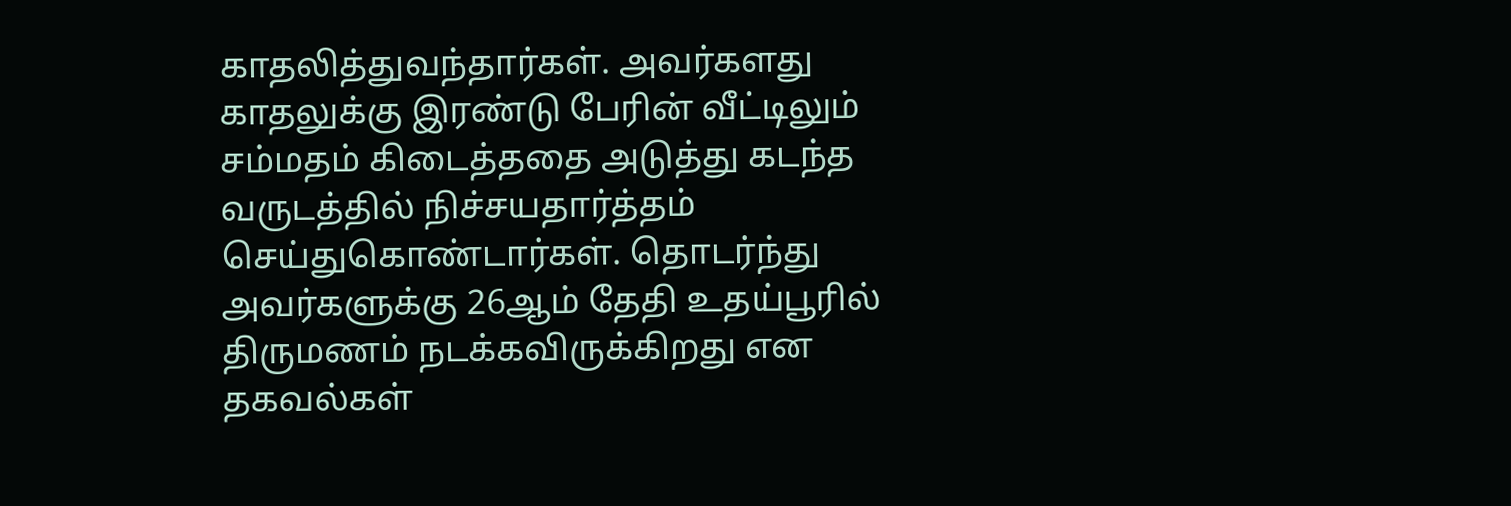காதலித்துவந்தார்கள். அவர்களது காதலுக்கு இரண்டு பேரின் வீட்டிலும் சம்மதம் கிடைத்ததை அடுத்து கடந்த வருடத்தில் நிச்சயதார்த்தம் செய்துகொண்டார்கள். தொடர்ந்து அவர்களுக்கு 26ஆம் தேதி உதய்பூரில் திருமணம் நடக்கவிருக்கிறது என தகவல்கள்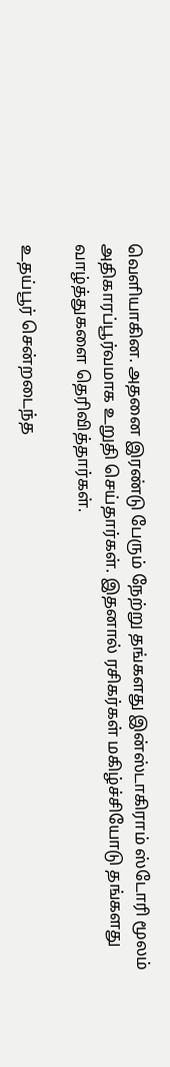வெளியாகின. அதனை இரண்டு பேரும் நேற்று தங்களது இன்ஸ்டாகிராம் ஸ்டோரி மூலம் அதிகாரப்பூர்வமாக உறுதி செய்தார்கள். இதனால் ரசிகர்கள் மகிழ்ச்சியோடு தங்களது வாழ்த்துகளை தெரிவித்தார்கள்.

உதய்பூர் சென்றடைந்த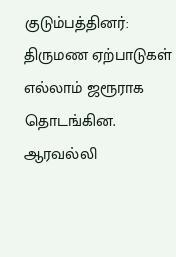குடும்பத்தினர்: திருமண ஏற்பாடுகள் எல்லாம் ஜரூராக தொடங்கின. ஆரவல்லி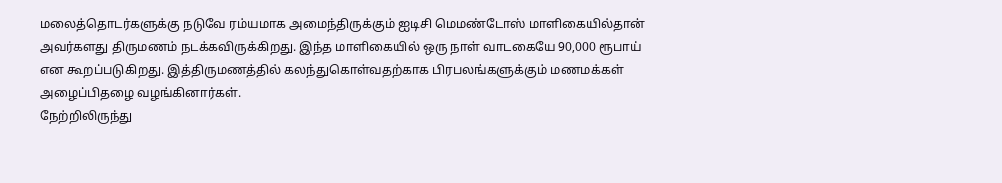மலைத்தொடர்களுக்கு நடுவே ரம்யமாக அமைந்திருக்கும் ஐடிசி மெமண்டோஸ் மாளிகையில்தான் அவர்களது திருமணம் நடக்கவிருக்கிறது. இந்த மாளிகையில் ஒரு நாள் வாடகையே 90,000 ரூபாய் என கூறப்படுகிறது. இத்திருமணத்தில் கலந்துகொள்வதற்காக பிரபலங்களுக்கும் மணமக்கள் அழைப்பிதழை வழங்கினார்கள்.
நேற்றிலிருந்து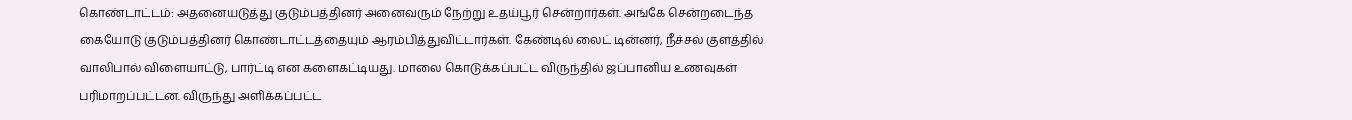கொண்டாட்டம்: அதனையடுத்து குடும்பத்தினர் அனைவரும் நேற்று உதய்பூர் சென்றார்கள். அங்கே சென்றடைந்த கையோடு குடும்பத்தினர் கொண்டாட்டத்தையும் ஆரம்பித்துவிட்டார்கள். கேண்டில் லைட் டின்னர், நீச்சல் குளத்தில் வாலிபால் விளையாட்டு, பார்ட்டி என களைகட்டியது. மாலை கொடுக்கப்பட்ட விருந்தில் ஜப்பானிய உணவுகள் பரிமாறப்பட்டன. விருந்து அளிக்கப்பட்ட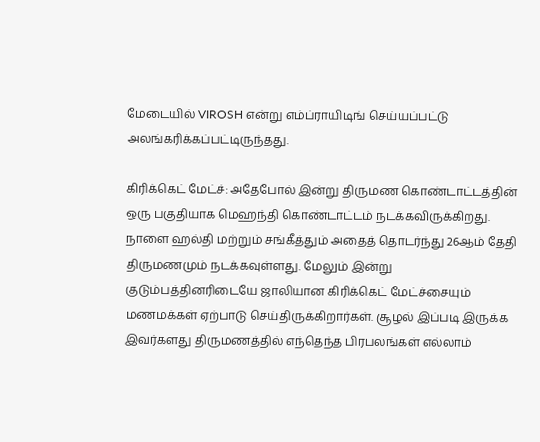மேடையில் VIROSH என்று எம்ப்ராயிடிங் செய்யப்பட்டு அலங்கரிக்கப்பட்டிருந்தது.

கிரிக்கெட் மேட்ச்: அதேபோல் இன்று திருமண கொண்டாட்டத்தின் ஒரு பகுதியாக மெஹந்தி கொண்டாட்டம் நடக்கவிருக்கிறது. நாளை ஹல்தி மற்றும் சங்கீத்தும் அதைத் தொடர்ந்து 26ஆம் தேதி திருமணமும் நடக்கவுள்ளது. மேலும் இன்று குடும்பத்தினரிடையே ஜாலியான கிரிக்கெட் மேட்ச்சையும் மணமக்கள் ஏற்பாடு செய்திருக்கிறார்கள். சூழல் இப்படி இருக்க இவர்களது திருமணத்தில் எந்தெந்த பிரபலங்கள் எல்லாம்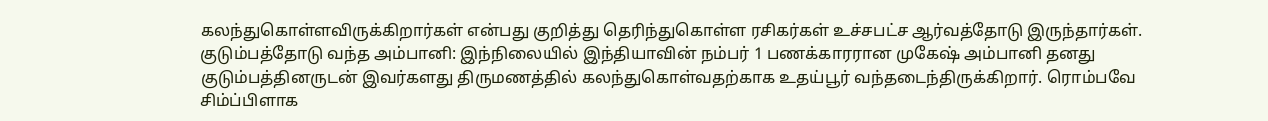கலந்துகொள்ளவிருக்கிறார்கள் என்பது குறித்து தெரிந்துகொள்ள ரசிகர்கள் உச்சபட்ச ஆர்வத்தோடு இருந்தார்கள்.
குடும்பத்தோடு வந்த அம்பானி: இந்நிலையில் இந்தியாவின் நம்பர் 1 பணக்காரரான முகேஷ் அம்பானி தனது குடும்பத்தினருடன் இவர்களது திருமணத்தில் கலந்துகொள்வதற்காக உதய்பூர் வந்தடைந்திருக்கிறார். ரொம்பவே சிம்ப்பிளாக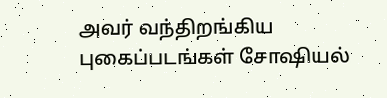அவர் வந்திறங்கிய புகைப்படங்கள் சோஷியல்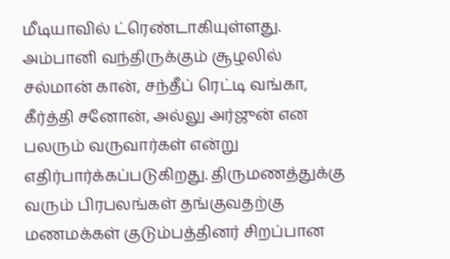மீடியாவில் ட்ரெண்டாகியுள்ளது. அம்பானி வந்திருக்கும் சூழலில் சல்மான் கான், சந்தீப் ரெட்டி வங்கா, கீர்த்தி சனோன், அல்லு அர்ஜுன் என பலரும் வருவார்கள் என்று எதிர்பார்க்கப்படுகிறது. திருமணத்துக்கு வரும் பிரபலங்கள் தங்குவதற்கு மணமக்கள் குடும்பத்தினர் சிறப்பான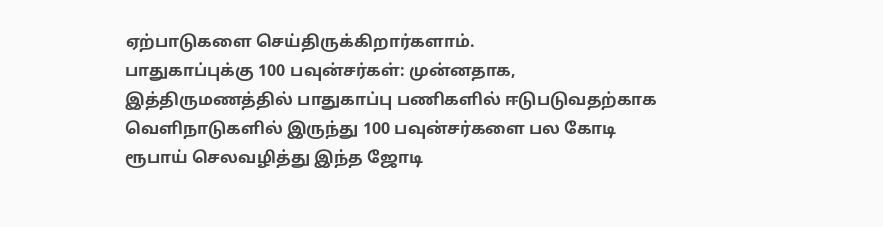ஏற்பாடுகளை செய்திருக்கிறார்களாம்.
பாதுகாப்புக்கு 100 பவுன்சர்கள்: முன்னதாக, இத்திருமணத்தில் பாதுகாப்பு பணிகளில் ஈடுபடுவதற்காக வெளிநாடுகளில் இருந்து 100 பவுன்சர்களை பல கோடி ரூபாய் செலவழித்து இந்த ஜோடி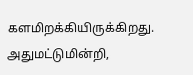களமிறக்கியிருக்கிறது. அதுமட்டுமின்றி,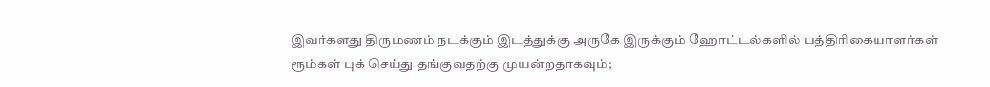இவர்களது திருமணம் நடக்கும் இடத்துக்கு அருகே இருக்கும் ஹோட்டல்களில் பத்திரிகையாளர்கள் ரூம்கள் புக் செய்து தங்குவதற்கு முயன்றதாகவும்;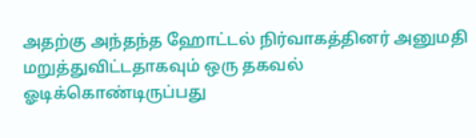அதற்கு அந்தந்த ஹோட்டல் நிர்வாகத்தினர் அனுமதி மறுத்துவிட்டதாகவும் ஒரு தகவல் ஓடிக்கொண்டிருப்பது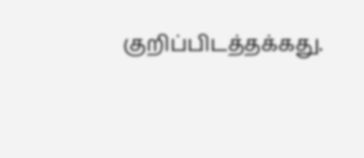குறிப்பிடத்தக்கது.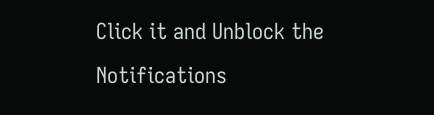Click it and Unblock the Notifications